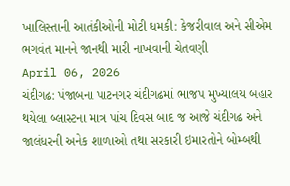ખાલિસ્તાની આતંકીઓની મોટી ધમકી: કેજરીવાલ અને સીએમ ભગવંત માનને જાનથી મારી નાખવાની ચેતવણી
April 06, 2026
ચંદીગઢ: પંજાબના પાટનગર ચંદીગઢમાં ભાજપ મુખ્યાલય બહાર થયેલા બ્લાસ્ટના માત્ર પાંચ દિવસ બાદ જ આજે ચંદીગઢ અને જાલંધરની અનેક શાળાઓ તથા સરકારી ઇમારતોને બોમ્બથી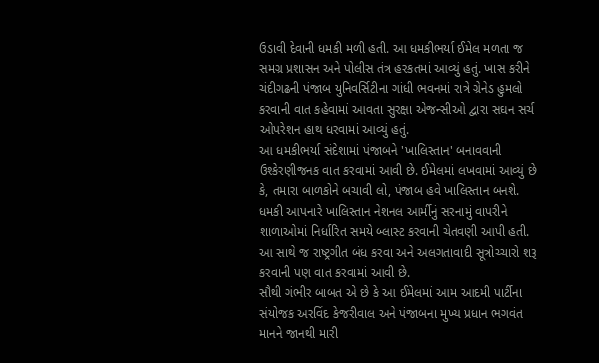ઉડાવી દેવાની ધમકી મળી હતી. આ ધમકીભર્યા ઈમેલ મળતા જ સમગ્ર પ્રશાસન અને પોલીસ તંત્ર હરકતમાં આવ્યું હતું. ખાસ કરીને ચંદીગઢની પંજાબ યુનિવર્સિટીના ગાંધી ભવનમાં રાત્રે ગ્રેનેડ હુમલો કરવાની વાત કહેવામાં આવતા સુરક્ષા એજન્સીઓ દ્વારા સઘન સર્ચ ઓપરેશન હાથ ધરવામાં આવ્યું હતું.
આ ધમકીભર્યા સંદેશામાં પંજાબને 'ખાલિસ્તાન' બનાવવાની ઉશ્કેરણીજનક વાત કરવામાં આવી છે. ઈમેલમાં લખવામાં આવ્યું છે કે, તમારા બાળકોને બચાવી લો, પંજાબ હવે ખાલિસ્તાન બનશે. ધમકી આપનારે ખાલિસ્તાન નેશનલ આર્મીનું સરનામું વાપરીને શાળાઓમાં નિર્ધારિત સમયે બ્લાસ્ટ કરવાની ચેતવણી આપી હતી. આ સાથે જ રાષ્ટ્રગીત બંધ કરવા અને અલગતાવાદી સૂત્રોચ્ચારો શરૂ કરવાની પણ વાત કરવામાં આવી છે.
સૌથી ગંભીર બાબત એ છે કે આ ઈમેલમાં આમ આદમી પાર્ટીના સંયોજક અરવિંદ કેજરીવાલ અને પંજાબના મુખ્ય પ્રધાન ભગવંત માનને જાનથી મારી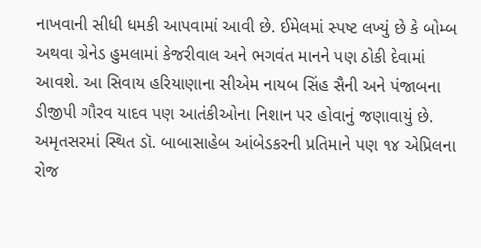નાખવાની સીધી ધમકી આપવામાં આવી છે. ઈમેલમાં સ્પષ્ટ લખ્યું છે કે બોમ્બ અથવા ગ્રેનેડ હુમલામાં કેજરીવાલ અને ભગવંત માનને પણ ઠોકી દેવામાં આવશે. આ સિવાય હરિયાણાના સીએમ નાયબ સિંહ સૈની અને પંજાબના ડીજીપી ગૌરવ યાદવ પણ આતંકીઓના નિશાન પર હોવાનું જણાવાયું છે. અમૃતસરમાં સ્થિત ડૉ. બાબાસાહેબ આંબેડકરની પ્રતિમાને પણ ૧૪ એપ્રિલના રોજ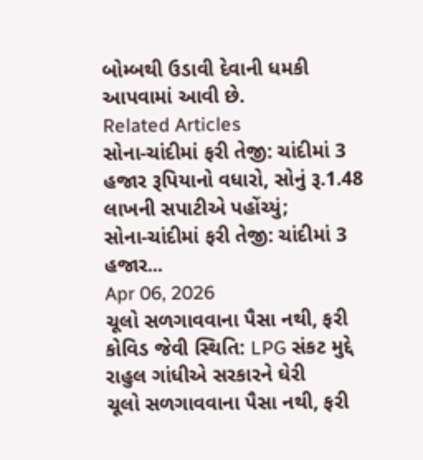બોમ્બથી ઉડાવી દેવાની ધમકી આપવામાં આવી છે.
Related Articles
સોના-ચાંદીમાં ફરી તેજી: ચાંદીમાં 3 હજાર રૂપિયાનો વધારો, સોનું રૂ.1.48 લાખની સપાટીએ પહોંચ્યું;
સોના-ચાંદીમાં ફરી તેજી: ચાંદીમાં 3 હજાર...
Apr 06, 2026
ચૂલો સળગાવવાના પૈસા નથી, ફરી કોવિડ જેવી સ્થિતિ: LPG સંકટ મુદ્દે રાહુલ ગાંધીએ સરકારને ઘેરી
ચૂલો સળગાવવાના પૈસા નથી, ફરી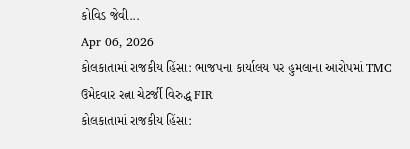કોવિડ જેવી...
Apr 06, 2026
કોલકાતામાં રાજકીય હિંસા: ભાજપના કાર્યાલય પર હુમલાના આરોપમાં TMC ઉમેદવાર રત્ના ચેટર્જી વિરુદ્ધ FIR
કોલકાતામાં રાજકીય હિંસા: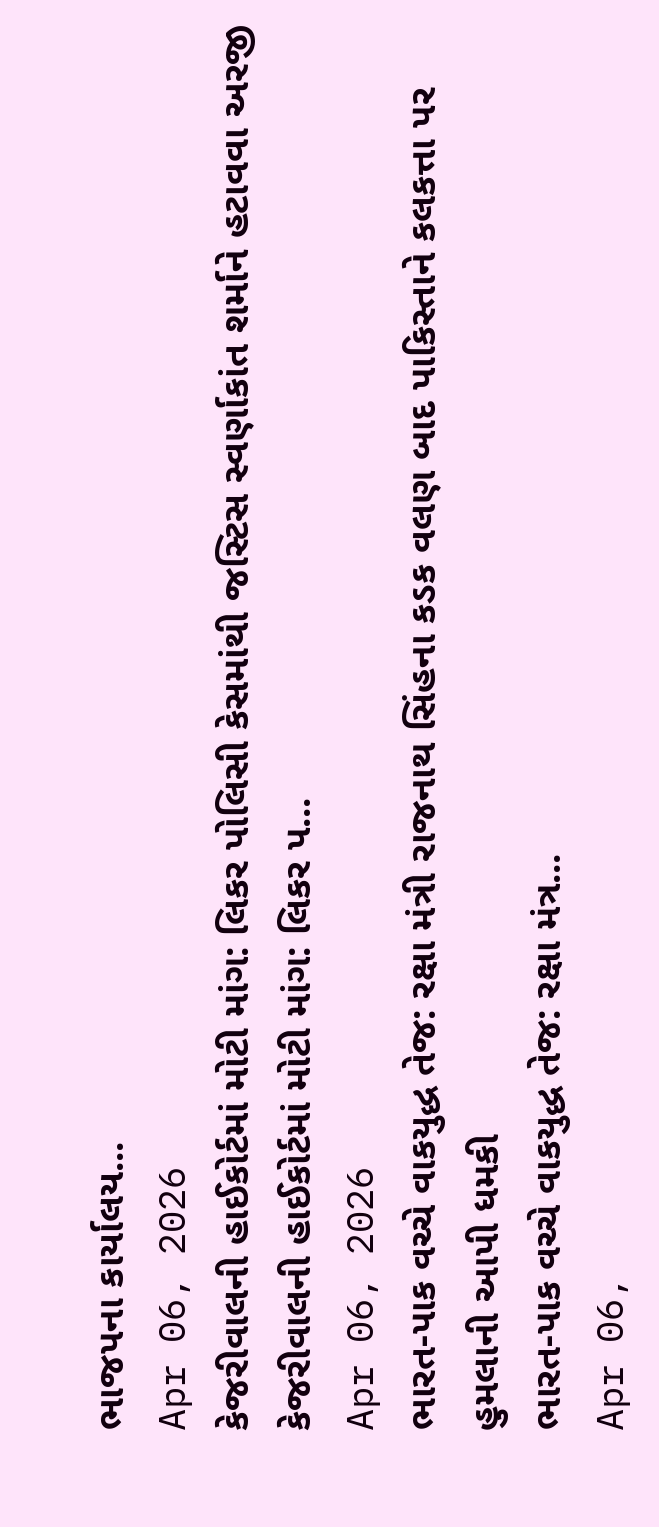ભાજપના કાર્યાલય...
Apr 06, 2026
કેજરીવાલની હાઈકોર્ટમાં મોટી માંગ: લિકર પોલિસી કેસમાંથી જસ્ટિસ સ્વર્ણાકાંત શર્માને હટાવવા અરજી
કેજરીવાલની હાઈકોર્ટમાં મોટી માંગ: લિકર પ...
Apr 06, 2026
ભારત-પાક વચ્ચે વાકયુદ્ધ તેજ: રક્ષા મંત્રી રાજનાથ સિંહના કડક વલણ બાદ પાકિસ્તાને કલકત્તા પર હુમલાની આપી ધમકી
ભારત-પાક વચ્ચે વાકયુદ્ધ તેજ: રક્ષા મંત્ર...
Apr 06,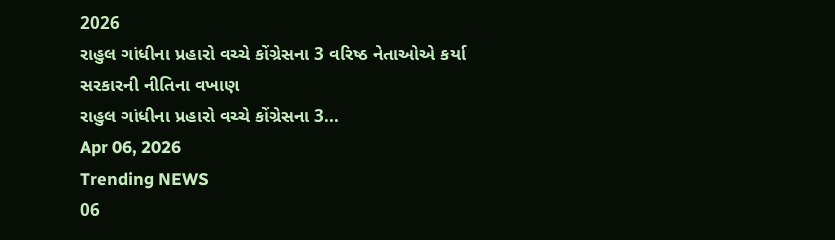2026
રાહુલ ગાંધીના પ્રહારો વચ્ચે કોંગ્રેસના 3 વરિષ્ઠ નેતાઓએ કર્યા સરકારની નીતિના વખાણ
રાહુલ ગાંધીના પ્રહારો વચ્ચે કોંગ્રેસના 3...
Apr 06, 2026
Trending NEWS
06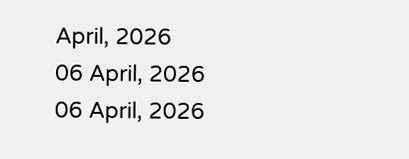April, 2026
06 April, 2026
06 April, 2026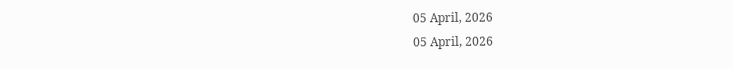05 April, 2026
05 April, 2026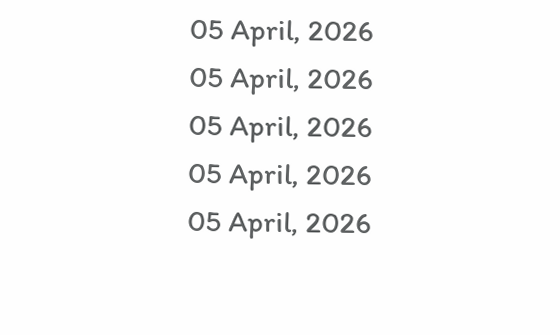05 April, 2026
05 April, 2026
05 April, 2026
05 April, 2026
05 April, 2026